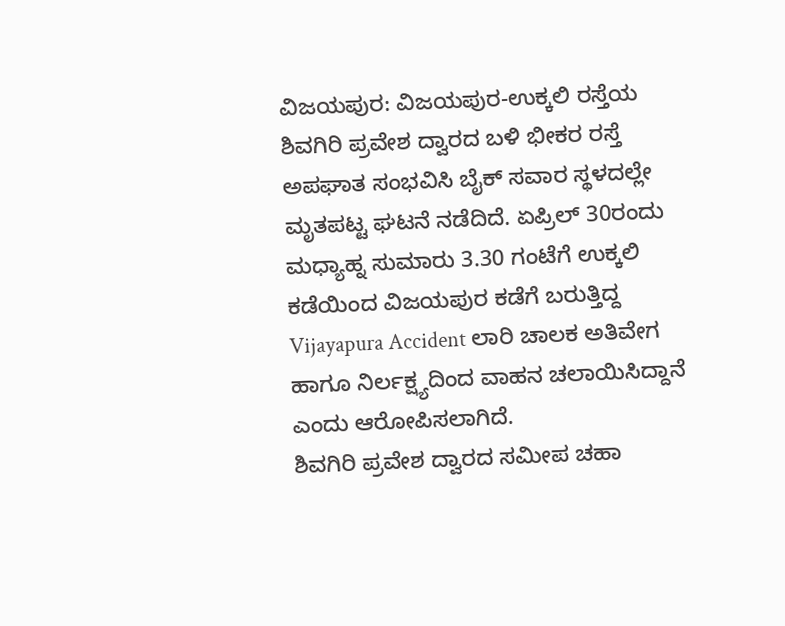ವಿಜಯಪುರ: ವಿಜಯಪುರ-ಉಕ್ಕಲಿ ರಸ್ತೆಯ ಶಿವಗಿರಿ ಪ್ರವೇಶ ದ್ವಾರದ ಬಳಿ ಭೀಕರ ರಸ್ತೆ ಅಪಘಾತ ಸಂಭವಿಸಿ ಬೈಕ್ ಸವಾರ ಸ್ಥಳದಲ್ಲೇ ಮೃತಪಟ್ಟ ಘಟನೆ ನಡೆದಿದೆ. ಏಪ್ರಿಲ್ 30ರಂದು ಮಧ್ಯಾಹ್ನ ಸುಮಾರು 3.30 ಗಂಟೆಗೆ ಉಕ್ಕಲಿ ಕಡೆಯಿಂದ ವಿಜಯಪುರ ಕಡೆಗೆ ಬರುತ್ತಿದ್ದ Vijayapura Accident ಲಾರಿ ಚಾಲಕ ಅತಿವೇಗ ಹಾಗೂ ನಿರ್ಲಕ್ಷ್ಯದಿಂದ ವಾಹನ ಚಲಾಯಿಸಿದ್ದಾನೆ ಎಂದು ಆರೋಪಿಸಲಾಗಿದೆ.
ಶಿವಗಿರಿ ಪ್ರವೇಶ ದ್ವಾರದ ಸಮೀಪ ಚಹಾ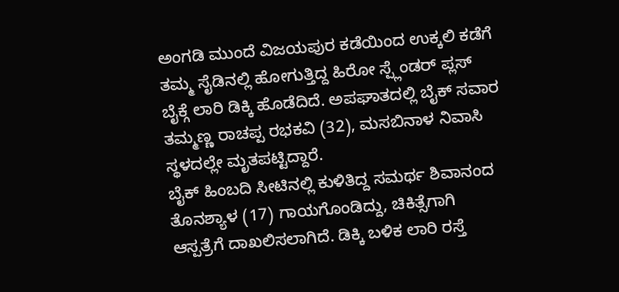ಅಂಗಡಿ ಮುಂದೆ ವಿಜಯಪುರ ಕಡೆಯಿಂದ ಉಕ್ಕಲಿ ಕಡೆಗೆ ತಮ್ಮ ಸೈಡಿನಲ್ಲಿ ಹೋಗುತ್ತಿದ್ದ ಹಿರೋ ಸ್ಪ್ಲೆಂಡರ್ ಪ್ಲಸ್ ಬೈಕ್ಗೆ ಲಾರಿ ಡಿಕ್ಕಿ ಹೊಡೆದಿದೆ. ಅಪಘಾತದಲ್ಲಿ ಬೈಕ್ ಸವಾರ ತಮ್ಮಣ್ಣ ರಾಚಪ್ಪ ರಭಕವಿ (32), ಮಸಬಿನಾಳ ನಿವಾಸಿ ಸ್ಥಳದಲ್ಲೇ ಮೃತಪಟ್ಟಿದ್ದಾರೆ.
ಬೈಕ್ ಹಿಂಬದಿ ಸೀಟಿನಲ್ಲಿ ಕುಳಿತಿದ್ದ ಸಮರ್ಥ ಶಿವಾನಂದ ತೊನಶ್ಯಾಳ (17) ಗಾಯಗೊಂಡಿದ್ದು, ಚಿಕಿತ್ಸೆಗಾಗಿ ಆಸ್ಪತ್ರೆಗೆ ದಾಖಲಿಸಲಾಗಿದೆ. ಡಿಕ್ಕಿ ಬಳಿಕ ಲಾರಿ ರಸ್ತೆ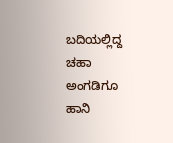ಬದಿಯಲ್ಲಿದ್ದ ಚಹಾ ಅಂಗಡಿಗೂ ಹಾನಿ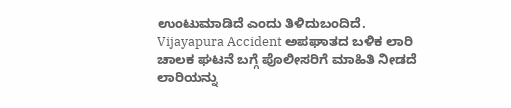ಉಂಟುಮಾಡಿದೆ ಎಂದು ತಿಳಿದುಬಂದಿದೆ.
Vijayapura Accident ಅಪಘಾತದ ಬಳಿಕ ಲಾರಿ ಚಾಲಕ ಘಟನೆ ಬಗ್ಗೆ ಪೊಲೀಸರಿಗೆ ಮಾಹಿತಿ ನೀಡದೆ ಲಾರಿಯನ್ನು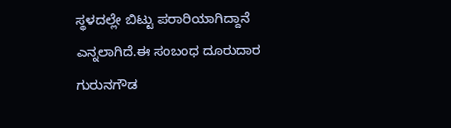ಸ್ಥಳದಲ್ಲೇ ಬಿಟ್ಟು ಪರಾರಿಯಾಗಿದ್ದಾನೆ ಎನ್ನಲಾಗಿದೆ.ಈ ಸಂಬಂಧ ದೂರುದಾರ ಗುರುನಗೌಡ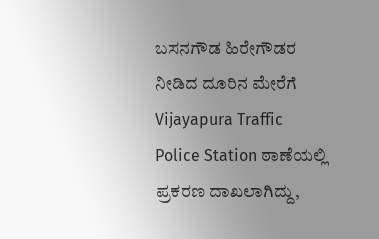ಬಸನಗೌಡ ಹಿರೇಗೌಡರ ನೀಡಿದ ದೂರಿನ ಮೇರೆಗೆ Vijayapura Traffic Police Station ಠಾಣೆಯಲ್ಲಿ ಪ್ರಕರಣ ದಾಖಲಾಗಿದ್ದು,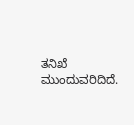ತನಿಖೆ ಮುಂದುವರಿದಿದೆ.